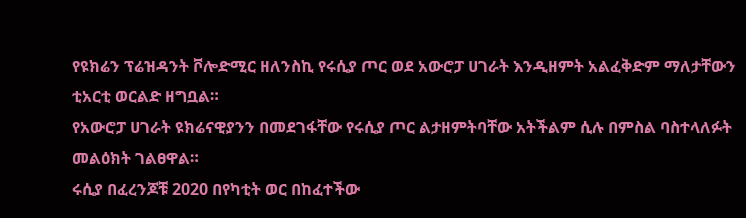የዩክሬን ፕሬዝዳንት ቮሎድሚር ዘለንስኪ የሩሲያ ጦር ወደ አውሮፓ ሀገራት እንዲዘምት አልፈቅድም ማለታቸውን ቲአርቲ ወርልድ ዘግቧል።
የአውሮፓ ሀገራት ዩክሬናዊያንን በመደገፋቸው የሩሲያ ጦር ልታዘምትባቸው አትችልም ሲሉ በምስል ባስተላለፉት መልዕክት ገልፀዋል።
ሩሲያ በፈረንጆቹ 2020 በየካቲት ወር በከፈተችው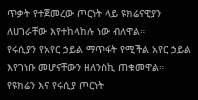ጥቃት የተጀመረው ጦርነት ላይ ዩክሬናዊያን ለሀገራቸው እየተከላከሉ ነው ብለዋል።
የሩሲያን የአየር ኃይል ማጥፋት የሚችል አየር ኃይል እየገነቡ መሆናቸውን ዘለንስኪ ጠቁመዋል።
የዩክሬን እና የሩሲያ ጦርነት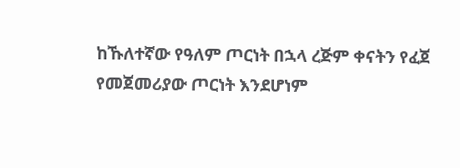ከኹለተኛው የዓለም ጦርነት በኋላ ረጅም ቀናትን የፈጀ የመጀመሪያው ጦርነት እንደሆነም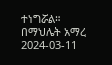ተነግሯል።
በማህሌት አማረ
2024-03-11